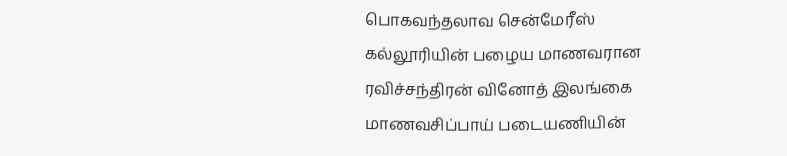பொகவந்தலாவ சென்மேரீஸ் கல்லூரியின் பழைய மாணவரான ரவிச்சந்திரன் வினோத் இலங்கை மாணவசிப்பாய் படையணியின்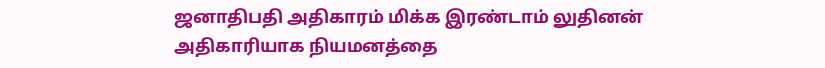ஜனாதிபதி அதிகாரம் மிக்க இரண்டாம் லுதினன் அதிகாரியாக நியமனத்தை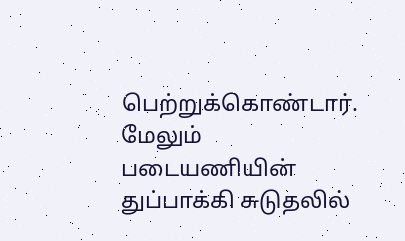பெற்றுக்கொண்டார். மேலும் படையணியின் துப்பாக்கி சுடுதலில்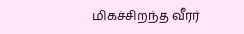மிகச்சிறந்த வீரர்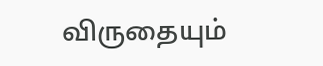விருதையும்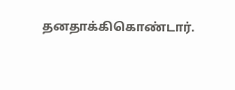தனதாக்கிகொண்டார்.